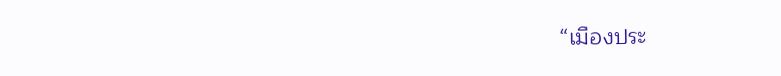“เมืองประ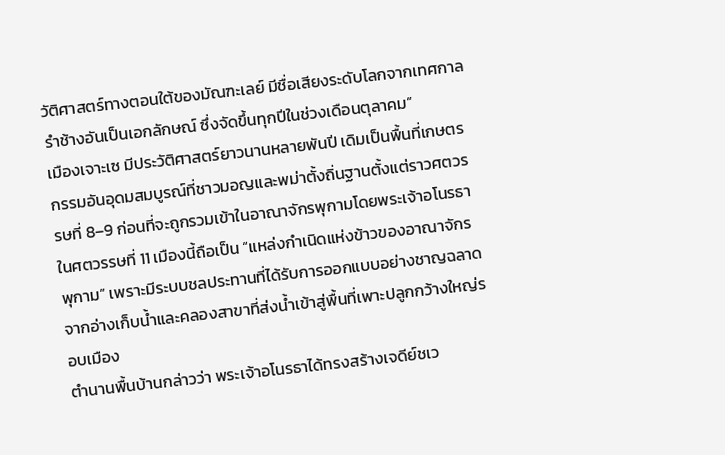วัติศาสตร์ทางตอนใต้ของมัณฑะเลย์ มีชื่อเสียงระดับโลกจากเทศกาลรำช้างอันเป็นเอกลักษณ์ ซึ่งจัดขึ้นทุกปีในช่วงเดือนตุลาคม”
เมืองเจาะเซ มีประวัติศาสตร์ยาวนานหลายพันปี เดิมเป็นพื้นที่เกษตรกรรมอันอุดมสมบูรณ์ที่ชาวมอญและพม่าตั้งถิ่นฐานตั้งแต่ราวศตวรรษที่ 8–9 ก่อนที่จะถูกรวมเข้าในอาณาจักรพุกามโดยพระเจ้าอโนรธาในศตวรรษที่ 11 เมืองนี้ถือเป็น “แหล่งกำเนิดแห่งข้าวของอาณาจักรพุกาม” เพราะมีระบบชลประทานที่ได้รับการออกแบบอย่างชาญฉลาดจากอ่างเก็บน้ำและคลองสาขาที่ส่งน้ำเข้าสู่พื้นที่เพาะปลูกกว้างใหญ่รอบเมือง
ตำนานพื้นบ้านกล่าวว่า พระเจ้าอโนรธาได้ทรงสร้างเจดีย์ชเว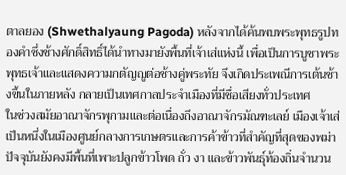ตาลยอง (Shwethalyaung Pagoda) หลังจากได้ค้นพบพระพุทธรูปทองคำซึ่งช้างศักดิ์สิทธิ์ได้นำทางมายังพื้นที่เจ้าเส่แห่งนี้ เพื่อเป็นการบูชาพระพุทธเจ้าและแสดงความกตัญญูต่อช้างคู่พระทัย จึงเกิดประเพณีการเต้นช้างขึ้นในภายหลัง กลายเป็นเทศกาลประจำเมืองที่มีชื่อเสียงทั่วประเทศ
ในช่วงสมัยอาณาจักรพุกามและต่อเนื่องถึงอาณาจักรมัณฑะเลย์ เมืองเจ้าเส่เป็นหนึ่งในเมืองศูนย์กลางการเกษตรและการค้าข้าวที่สำคัญที่สุดของพม่า ปัจจุบันยังคงมีพื้นที่เพาะปลูกข้าวโพด ถั่ว งา และข้าวพันธุ์ท้องถิ่นจำนวน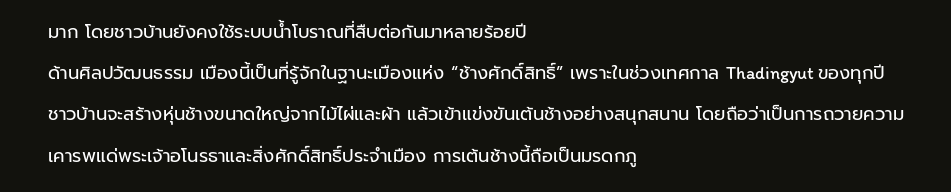มาก โดยชาวบ้านยังคงใช้ระบบน้ำโบราณที่สืบต่อกันมาหลายร้อยปี
ด้านศิลปวัฒนธรรม เมืองนี้เป็นที่รู้จักในฐานะเมืองแห่ง “ช้างศักดิ์สิทธิ์” เพราะในช่วงเทศกาล Thadingyut ของทุกปี ชาวบ้านจะสร้างหุ่นช้างขนาดใหญ่จากไม้ไผ่และผ้า แล้วเข้าแข่งขันเต้นช้างอย่างสนุกสนาน โดยถือว่าเป็นการถวายความเคารพแด่พระเจ้าอโนรธาและสิ่งศักดิ์สิทธิ์ประจำเมือง การเต้นช้างนี้ถือเป็นมรดกภู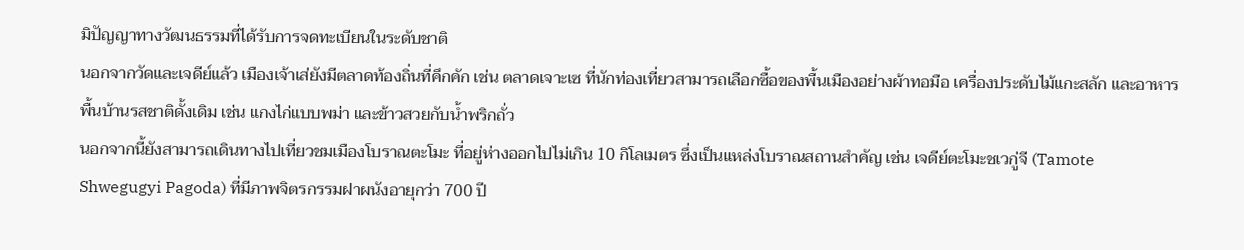มิปัญญาทางวัฒนธรรมที่ได้รับการจดทะเบียนในระดับชาติ
นอกจากวัดและเจดีย์แล้ว เมืองเจ้าเส่ยังมีตลาดท้องถิ่นที่คึกคัก เช่น ตลาดเจาะเซ ที่นักท่องเที่ยวสามารถเลือกซื้อของพื้นเมืองอย่างผ้าทอมือ เครื่องประดับไม้แกะสลัก และอาหารพื้นบ้านรสชาติดั้งเดิม เช่น แกงไก่แบบพม่า และข้าวสวยกับน้ำพริกถั่ว
นอกจากนี้ยังสามารถเดินทางไปเที่ยวชมเมืองโบราณตะโมะ ที่อยู่ห่างออกไปไม่เกิน 10 กิโลเมตร ซึ่งเป็นแหล่งโบราณสถานสำคัญ เช่น เจดีย์ตะโมะชเวกู่จี (Tamote Shwegugyi Pagoda) ที่มีภาพจิตรกรรมฝาผนังอายุกว่า 700 ปี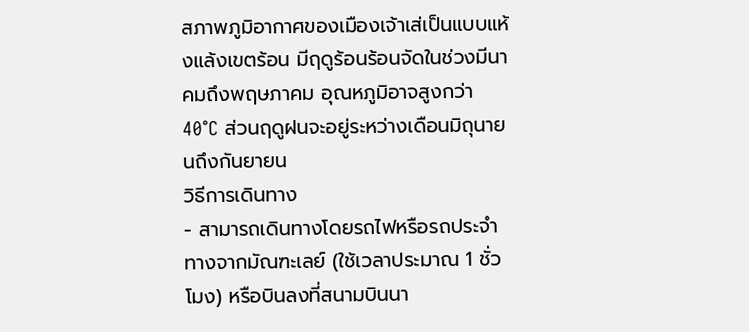สภาพภูมิอากาศของเมืองเจ้าเส่เป็นแบบแห้งแล้งเขตร้อน มีฤดูร้อนร้อนจัดในช่วงมีนาคมถึงพฤษภาคม อุณหภูมิอาจสูงกว่า 40°C ส่วนฤดูฝนจะอยู่ระหว่างเดือนมิถุนายนถึงกันยายน
วิธีการเดินทาง
- สามารถเดินทางโดยรถไฟหรือรถประจำทางจากมัณฑะเลย์ (ใช้เวลาประมาณ 1 ชั่วโมง) หรือบินลงที่สนามบินนา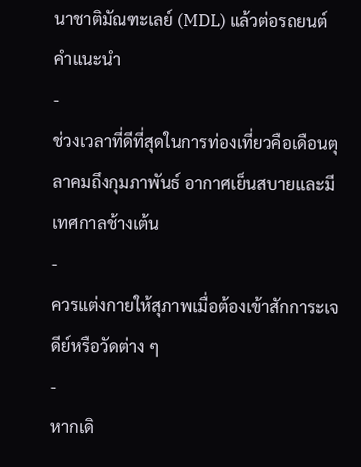นาชาติมัณฑะเลย์ (MDL) แล้วต่อรถยนต์
คำแนะนำ
-
ช่วงเวลาที่ดีที่สุดในการท่องเที่ยวคือเดือนตุลาคมถึงกุมภาพันธ์ อากาศเย็นสบายและมีเทศกาลช้างเต้น
-
ควรแต่งกายให้สุภาพเมื่อต้องเข้าสักการะเจดีย์หรือวัดต่าง ๆ
-
หากเดิ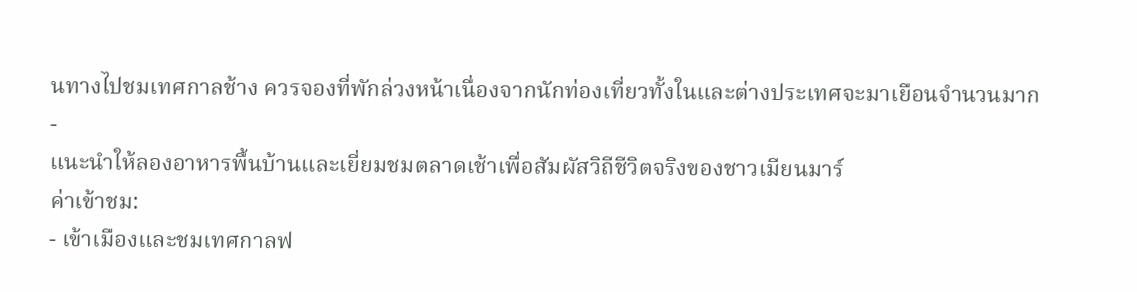นทางไปชมเทศกาลช้าง ควรจองที่พักล่วงหน้าเนื่องจากนักท่องเที่ยวทั้งในและต่างประเทศจะมาเยือนจำนวนมาก
-
แนะนำให้ลองอาหารพื้นบ้านและเยี่ยมชมตลาดเช้าเพื่อสัมผัสวิถีชีวิตจริงของชาวเมียนมาร์
ค่าเข้าชม:
- เข้าเมืองและชมเทศกาลฟ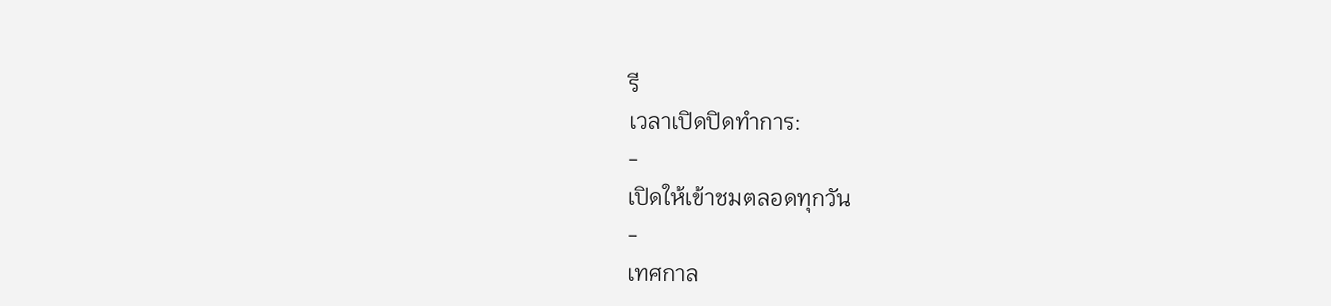รี
เวลาเปิดปิดทำการ:
-
เปิดให้เข้าชมตลอดทุกวัน
-
เทศกาล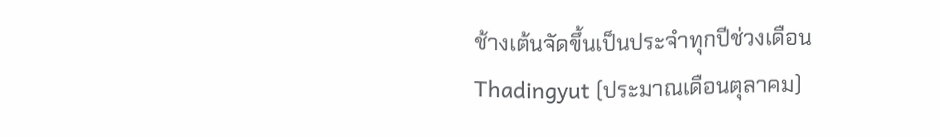ช้างเต้นจัดขึ้นเป็นประจำทุกปีช่วงเดือน Thadingyut (ประมาณเดือนตุลาคม)